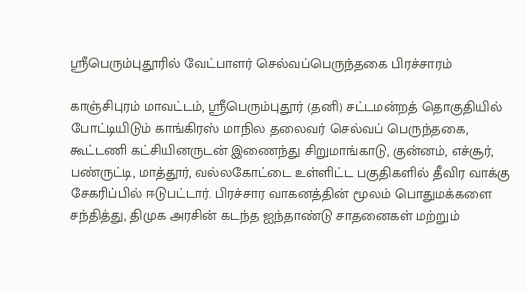ஸ்ரீபெரும்புதூரில் வேட்பாளர் செல்வப்பெருந்தகை பிரச்சாரம்

காஞ்சிபுரம் மாவட்டம், ஸ்ரீபெரும்புதூர் (தனி) சட்டமன்றத் தொகுதியில் போட்டியிடும் காங்கிரஸ் மாநில தலைவர் செல்வப் பெருந்தகை, கூட்டணி கட்சியினருடன் இணைந்து சிறுமாங்காடு, குன்னம், எச்சூர், பண்ருட்டி, மாத்தூர், வல்லகோட்டை உள்ளிட்ட பகுதிகளில் தீவிர வாக்கு சேகரிப்பில் ஈடுபட்டார். பிரச்சார வாகனத்தின் மூலம் பொதுமக்களை சந்தித்து, திமுக அரசின் கடந்த ஐந்தாண்டு சாதனைகள் மற்றும்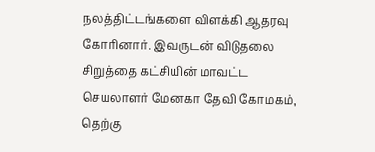நலத்திட்டங்களை விளக்கி ஆதரவு கோரினார். இவருடன் விடுதலை சிறுத்தை கட்சியின் மாவட்ட செயலாளர் மேனகா தேவி கோமகம், தெற்கு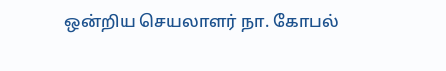ஒன்றிய செயலாளர் நா. கோபல்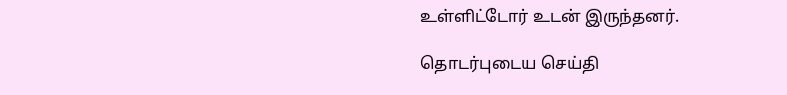உள்ளிட்டோர் உடன் இருந்தனர்.

தொடர்புடைய செய்தி